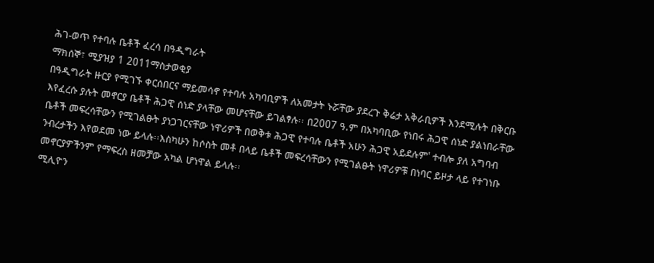ሕገ-ወጥ የተባሉ ቤቶች ፈረሳ በዓዲግራት
ማክሰኞ፣ ሚያዝያ 1 2011ማስታወቂያ
በዓዲግራት ዙርያ የሚገኙ ቀርሰበርና ማይመሳኖ የተባሉ አካባቢዎች ለአመታት ኑሯቸው ያደረጉ ቅሬታ አቅራቢዎች እንደሚሉት በቅርቡ እየፈረሱ ያሉት መኖርያ ቤቶች ሕጋዊ ሰነድ ያላቸው መሆናቸው ይገልፃሉ፡፡ በ2007 ዓ.ም በአካባቢው የነበሩ ሕጋዊ ሰነድ ያልነበራቸው ቤቶች መፍረሳቸውን የሚገልፁት ያነጋገርናቸው ነዋሪዎች በወቅቱ ሕጋዊ የተባሉ ቤቶች አሁን ሕጋዊ አይደሉም' ተብሎ ያለ አግባብ ንብረታችን እየወደመ ነው ይላሉ፡፡እስካሁን ከሶስት መቶ በላይ ቤቶች መፍረሳቸውን የሚገልፁት ነዋሪዎቹ በነባር ይዞታ ላይ የተገነቡ መኖርያዎችንም የማፍረስ ዘመቻው አካል ሆነዋል ይላሉ፡፡
ሚሊዮን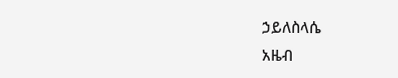ኃይለስላሴ
አዜብ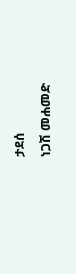ታደሰ
ነጋሽ መሐመድ